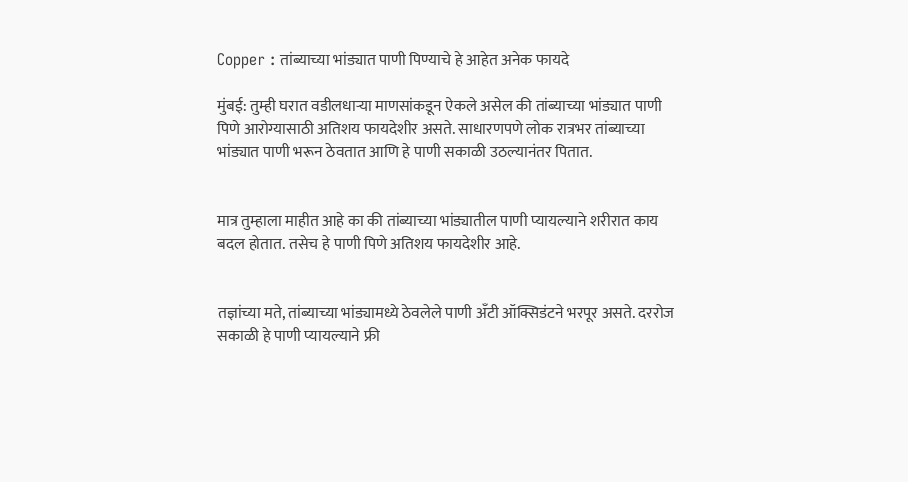Copper : तांब्याच्या भांड्यात पाणी पिण्याचे हे आहेत अनेक फायदे

मुंबई: तुम्ही घरात वडीलधाऱ्या माणसांकडून ऐकले असेल की तांब्याच्या भांड्यात पाणी पिणे आरोग्यासाठी अतिशय फायदेशीर असते. साधारणपणे लोक रात्रभर तांब्याच्या भांड्यात पाणी भरून ठेवतात आणि हे पाणी सकाळी उठल्यानंतर पितात.


मात्र तुम्हाला माहीत आहे का की तांब्याच्या भांड्यातील पाणी प्यायल्याने शरीरात काय बदल होतात. तसेच हे पाणी पिणे अतिशय फायदेशीर आहे.


तज्ञांच्या मते, तांब्याच्या भांड्यामध्ये ठेवलेले पाणी अँटी ऑक्सिडंटने भरपूर असते. दररोज सकाळी हे पाणी प्यायल्याने फ्री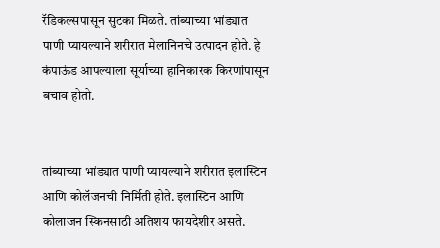रॅडिकल्सपासून सुटका मिळते. तांब्याच्या भांड्यात पाणी प्यायल्याने शरीरात मेलानिनचे उत्पादन होते. हे कंपाऊंड आपल्याला सूर्याच्या हानिकारक किरणांपासून बचाव होतो.


तांब्याच्या भांड्यात पाणी प्यायल्याने शरीरात इलास्टिन आणि कोलॅजनची निर्मिती होते. इलास्टिन आणि कोलाजन स्किनसाठी अतिशय फायदेशीर असते.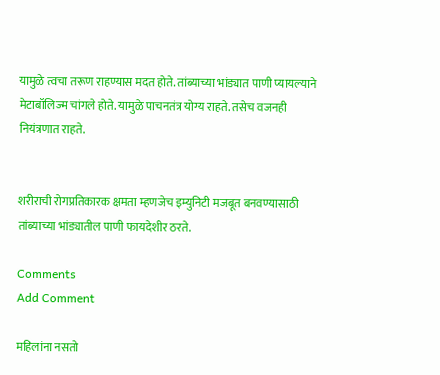यामुळे त्वचा तरूण राहण्यास मदत होते. तांब्याच्या भांड्यात पाणी प्यायल्याने मेटाबॉलिज्म चांगले होते. यामुळे पाचनतंत्र योग्य राहते. तसेच वजनही नियंत्रणात राहते.


शरीराची रोगप्रतिकारक क्षमता म्हणजेच इम्युनिटी मजबूत बनवण्यासाठी तांब्याच्या भांड्यातील पाणी फायदेशीर ठरते.

Comments
Add Comment

महिलांना नसतो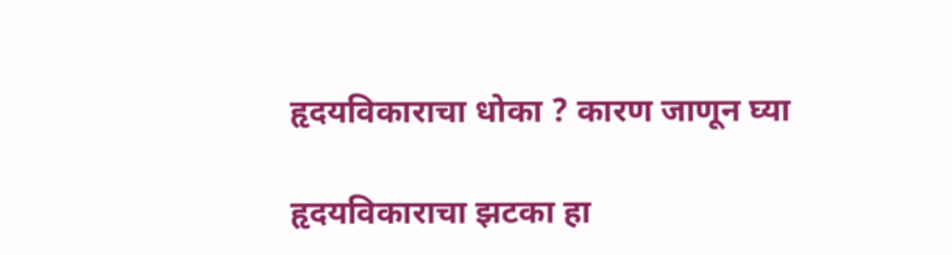हृदयविकाराचा धोका ? कारण जाणून घ्या

हृदयविकाराचा झटका हा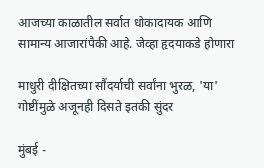आजच्या काळातील सर्वात धोकादायक आणि सामान्य आजारांपैकी आहे. जेव्हा हृदयाकडे होणारा

माधुरी दीक्षितच्या सौंदर्याची सर्वांना भुरळ, 'या' गोष्टींमुळे अजूनही दिसते इतकी सुंदर

मुंबई -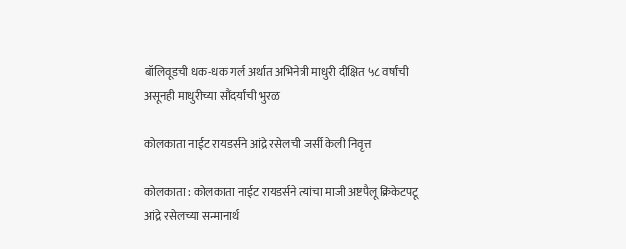बॉलिवूडची धक-धक गर्ल अर्थात अभिनेत्री माधुरी दीक्षित ५८ वर्षांची असूनही माधुरीच्या सौंदर्यांची भुरळ

कोलकाता नाईट रायडर्सने आंद्रे रसेलची जर्सी केली निवृत्त

कोलकाता : कोलकाता नाईट रायडर्सने त्यांचा माजी अष्टपैलू क्रिकेटपटू आंद्रे रसेलच्या सन्मानार्थ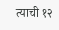त्याची १२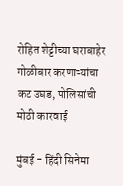रोहित शेट्टीच्या घराबाहेर गोळीबार करणाऱ्यांचा कट उघड, पोलिसांची मोठी कारवाई

मुंबई - हिंदी सिनेमा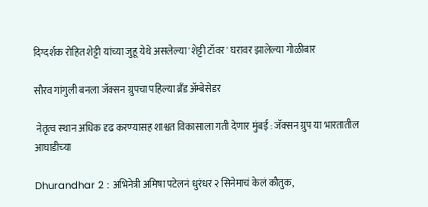दिग्दर्शक रोहित शेट्टी यांच्या जुहू येथे असलेल्या 'शेट्टी टॉवर' घरावर झालेल्या गोळीबार

सौरव गांगुली बनला जॅक्सन ग्रुपचा पहिल्या ब्रँड अ‍ॅम्बेसेडर

 नेतृत्‍व स्‍थान अधिक दृढ करण्‍यासह शाश्वत विकासाला गती देणार मुंबई : जॅक्‍सन ग्रुप या भारतातील आघाडीच्‍या

Dhurandhar 2 : अभिनेत्री अमिषा पटेलनं धुरंधर २ सिनेमाचं केलं कौतुक,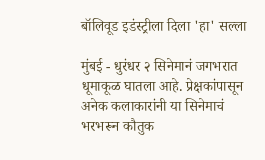बॉलिवूड इडंस्ट्रीला दिला 'हा' सल्ला

मुंबई - धुरंधर २ सिनेमानं जगभरात धूमाकूळ घातला आहे. प्रेक्षकांपासून अनेक कलाकारांनी या सिनेमाचं भरभरून कौतुक